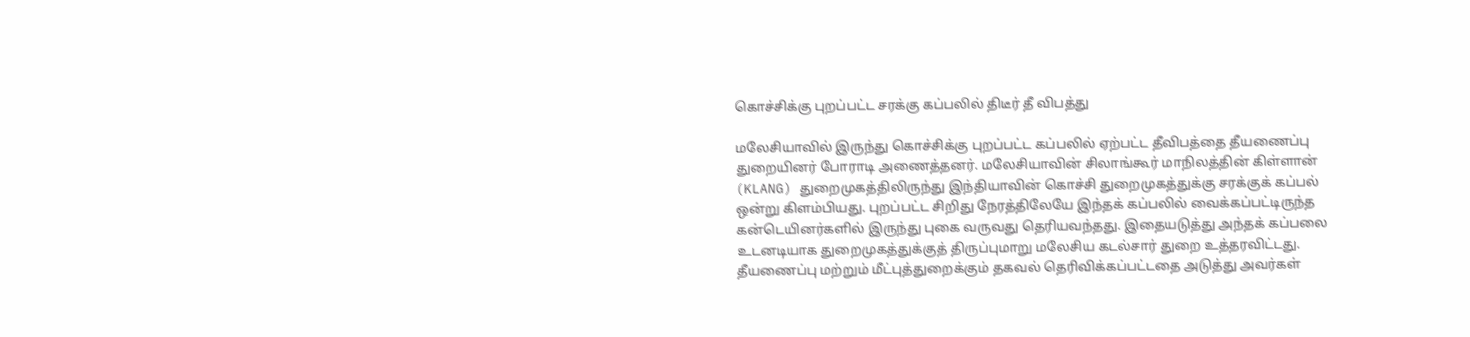கொச்சிக்கு புறப்பட்ட சரக்கு கப்பலில் திடீர் தீ விபத்து

மலேசியாவில் இருந்து கொச்சிக்கு புறப்பட்ட கப்பலில் ஏற்பட்ட தீவிபத்தை தீயணைப்பு துறையினர் போராடி அணைத்தனர். மலேசியாவின் சிலாங்கூர் மாநிலத்தின் கிள்ளான் (KLANG) துறைமுகத்திலிருந்து இந்தியாவின் கொச்சி துறைமுகத்துக்கு சரக்குக் கப்பல் ஒன்று கிளம்பியது. புறப்பட்ட சிறிது நேரத்திலேயே இந்தக் கப்பலில் வைக்கப்பட்டிருந்த கன்டெயினர்களில் இருந்து புகை வருவது தெரியவந்தது. இதையடுத்து அந்தக் கப்பலை உடனடியாக துறைமுகத்துக்குத் திருப்புமாறு மலேசிய கடல்சார் துறை உத்தரவிட்டது. தீயணைப்பு மற்றும் மீட்புத்துறைக்கும் தகவல் தெரிவிக்கப்பட்டதை அடுத்து அவர்கள்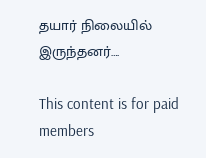தயார் நிலையில் இருந்தனர்….

This content is for paid members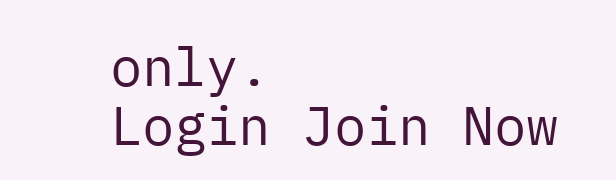only.
Login Join Now